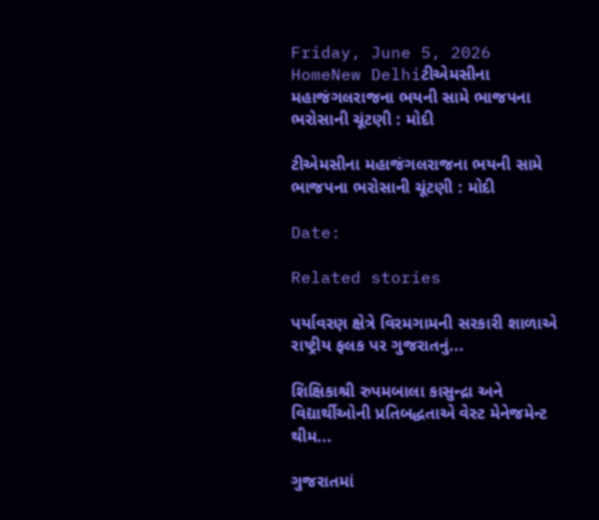Friday, June 5, 2026
HomeNew Delhiટીએમસીના મહાજંગલરાજના ભયની સામે ભાજપના ભરોસાની ચૂંટણી : મોદી

ટીએમસીના મહાજંગલરાજના ભયની સામે ભાજપના ભરોસાની ચૂંટણી : મોદી

Date:

Related stories

પર્યાવરણ ક્ષેત્રે વિરમગામની સરકારી શાળાએ રાષ્ટ્રીય ફલક પર ગુજરાતનું...

શિક્ષિકાશ્રી રુપમબાલા કાસુન્દ્રા અને વિદ્યાર્થીઓની પ્રતિબદ્ધતાએ વેસ્ટ મેનેજમેન્ટ થીમ...

ગુજરાતમાં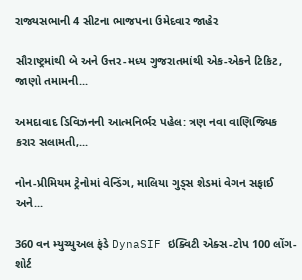રાજ્યસભાની 4 સીટના ભાજપના ઉમેદવાર જાહેર

સૌરાષ્ટ્રમાંથી બે અને ઉત્તર-મધ્ય ગુજરાતમાંથી એક-એકને ટિકિટ, જાણો તમામની...

અમદાવાદ ડિવિઝનની આત્મનિર્ભર પહેલ: ત્રણ નવા વાણિજ્યિક કરાર સલામતી,...

નોન-પ્રીમિયમ ટ્રેનોમાં વેન્ડિંગ, માલિયા ગુડ્સ શેડમાં વેગન સફાઈ અને...

360 વન મ્યુચ્યુઅલ ફંડે DynaSIF ઇક્વિટી એક્સ-ટોપ 100 લોંગ-શોર્ટ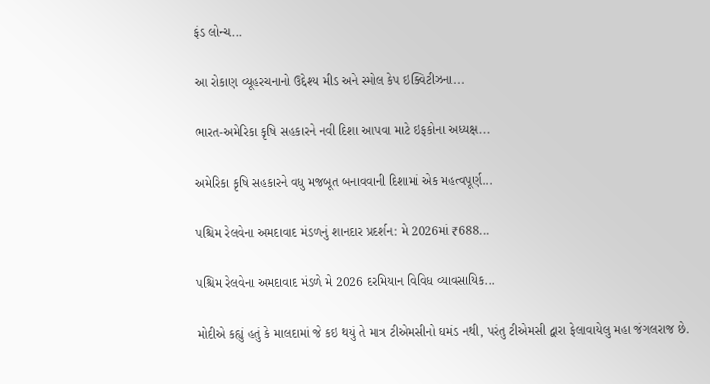ફંડ લોન્ચ...

આ રોકાણ વ્યૂહરચનાનો ઉદ્દેશ્ય મીડ અને સ્મોલ કેપ ઇક્વિટીઝના...

ભારત-અમેરિકા કૃષિ સહકારને નવી દિશા આપવા માટે ઇફકોના અધ્યક્ષ...

અમેરિકા કૃષિ સહકારને વધુ મજબૂત બનાવવાની દિશામાં એક મહત્વપૂર્ણ...

પશ્ચિમ રેલવેના અમદાવાદ મંડળનું શાનદાર પ્રદર્શન: મે 2026માં ₹688...

પશ્ચિમ રેલવેના અમદાવાદ મંડળે મે 2026 દરમિયાન વિવિધ વ્યાવસાયિક...

મોદીએ કહ્યું હતું કે માલદામાં જે કઇ થયું તે માત્ર ટીએમસીનો ઘમંડ નથી, પરંતુ ટીએમસી દ્વારા ફેલાવાયેલુ મહા જંગલરાજ છે.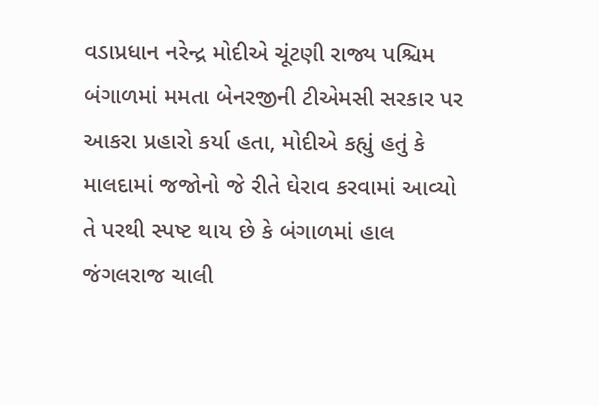વડાપ્રધાન નરેન્દ્ર મોદીએ ચૂંટણી રાજ્ય પશ્ચિમ બંગાળમાં મમતા બેનરજીની ટીએમસી સરકાર પર આકરા પ્રહારો કર્યા હતા, મોદીએ કહ્યું હતું કે માલદામાં જજોનો જે રીતે ઘેરાવ કરવામાં આવ્યો તે પરથી સ્પષ્ટ થાય છે કે બંગાળમાં હાલ જંગલરાજ ચાલી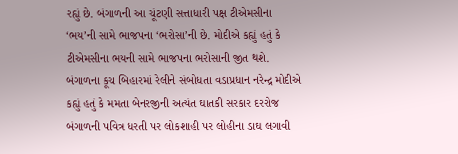રહ્યું છે. બંગાળની આ ચૂંટણી સત્તાધારી પક્ષ ટીએમસીના ‘ભય’ની સામે ભાજપના ‘ભરોસા’ની છે. મોદીએ કહ્યું હતું કે ટીએમસીના ભયની સામે ભાજપના ભરોસાની જીત થશે.
બંગાળના કૂચ બિહારમાં રેલીને સંબોધતા વડાપ્રધાન નરેન્દ્ર મોદીએ કહ્યું હતું કે મમતા બેનરજીની અત્યંત ઘાતકી સરકાર દરરોજ બંગાળની પવિત્ર ધરતી પર લોકશાહી પર લોહીના ડાઘ લગાવી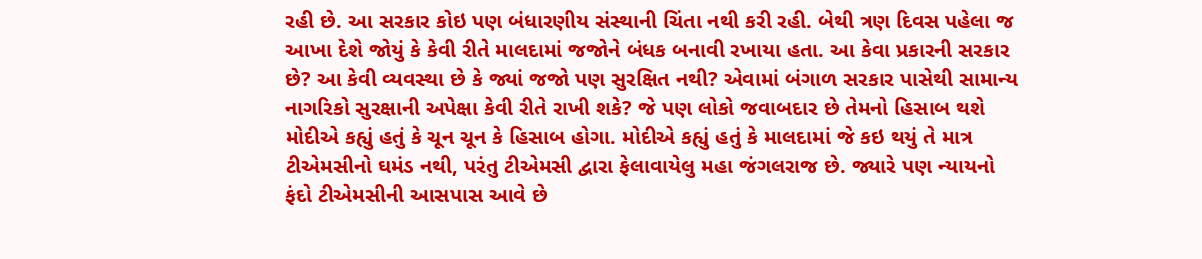રહી છે. આ સરકાર કોઇ પણ બંધારણીય સંસ્થાની ચિંતા નથી કરી રહી. બેથી ત્રણ દિવસ પહેલા જ આખા દેશે જોયું કે કેવી રીતે માલદામાં જજોને બંધક બનાવી રખાયા હતા. આ કેવા પ્રકારની સરકાર છે? આ કેવી વ્યવસ્થા છે કે જ્યાં જજો પણ સુરક્ષિત નથી? એવામાં બંગાળ સરકાર પાસેથી સામાન્ય નાગરિકો સુરક્ષાની અપેક્ષા કેવી રીતે રાખી શકે? જે પણ લોકો જવાબદાર છે તેમનો હિસાબ થશે મોદીએ કહ્યું હતું કે ચૂન ચૂન કે હિસાબ હોગા. મોદીએ કહ્યું હતું કે માલદામાં જે કઇ થયું તે માત્ર ટીએમસીનો ઘમંડ નથી, પરંતુ ટીએમસી દ્વારા ફેલાવાયેલુ મહા જંગલરાજ છે. જ્યારે પણ ન્યાયનો ફંદો ટીએમસીની આસપાસ આવે છે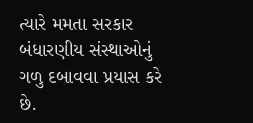ત્યારે મમતા સરકાર બંધારણીય સંસ્થાઓનું ગળુ દબાવવા પ્રયાસ કરે છે.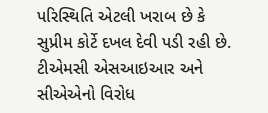પરિસ્થિતિ એટલી ખરાબ છે કે સુપ્રીમ કોર્ટે દખલ દેવી પડી રહી છે. ટીએમસી એસઆઇઆર અને સીએએનો વિરોધ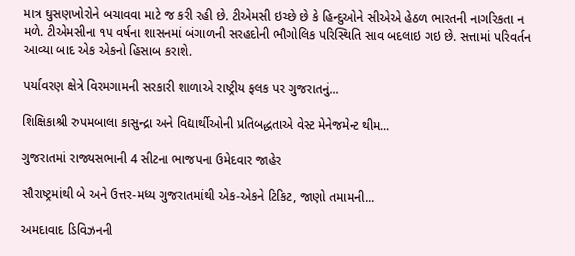માત્ર ઘુસણખોરોને બચાવવા માટે જ કરી રહી છે. ટીએમસી ઇચ્છે છે કે હિન્દુઓને સીએએ હેઠળ ભારતની નાગરિકતા ન મળે. ટીએમસીના ૧૫ વર્ષના શાસનમાં બંગાળની સરહદોની ભૌગોલિક પરિસ્થિતિ સાવ બદલાઇ ગઇ છે. સત્તામાં પરિવર્તન આવ્યા બાદ એક એકનો હિસાબ કરાશે.

પર્યાવરણ ક્ષેત્રે વિરમગામની સરકારી શાળાએ રાષ્ટ્રીય ફલક પર ગુજરાતનું...

શિક્ષિકાશ્રી રુપમબાલા કાસુન્દ્રા અને વિદ્યાર્થીઓની પ્રતિબદ્ધતાએ વેસ્ટ મેનેજમેન્ટ થીમ...

ગુજરાતમાં રાજ્યસભાની 4 સીટના ભાજપના ઉમેદવાર જાહેર

સૌરાષ્ટ્રમાંથી બે અને ઉત્તર-મધ્ય ગુજરાતમાંથી એક-એકને ટિકિટ, જાણો તમામની...

અમદાવાદ ડિવિઝનની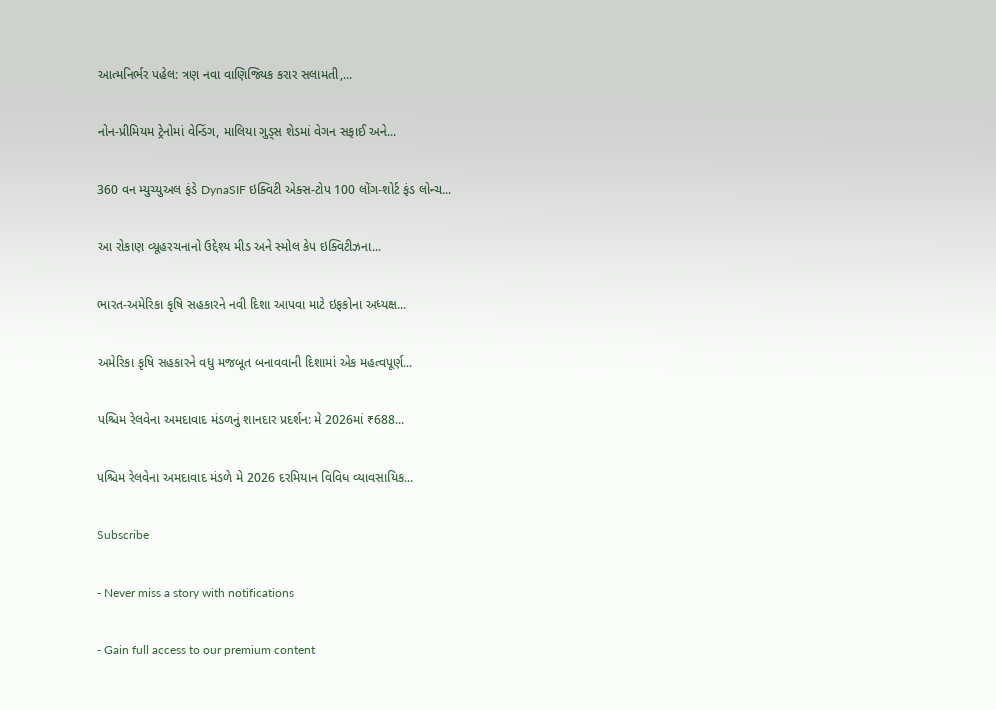આત્મનિર્ભર પહેલ: ત્રણ નવા વાણિજ્યિક કરાર સલામતી,...

નોન-પ્રીમિયમ ટ્રેનોમાં વેન્ડિંગ, માલિયા ગુડ્સ શેડમાં વેગન સફાઈ અને...

360 વન મ્યુચ્યુઅલ ફંડે DynaSIF ઇક્વિટી એક્સ-ટોપ 100 લોંગ-શોર્ટ ફંડ લોન્ચ...

આ રોકાણ વ્યૂહરચનાનો ઉદ્દેશ્ય મીડ અને સ્મોલ કેપ ઇક્વિટીઝના...

ભારત-અમેરિકા કૃષિ સહકારને નવી દિશા આપવા માટે ઇફકોના અધ્યક્ષ...

અમેરિકા કૃષિ સહકારને વધુ મજબૂત બનાવવાની દિશામાં એક મહત્વપૂર્ણ...

પશ્ચિમ રેલવેના અમદાવાદ મંડળનું શાનદાર પ્રદર્શન: મે 2026માં ₹688...

પશ્ચિમ રેલવેના અમદાવાદ મંડળે મે 2026 દરમિયાન વિવિધ વ્યાવસાયિક...

Subscribe

- Never miss a story with notifications

- Gain full access to our premium content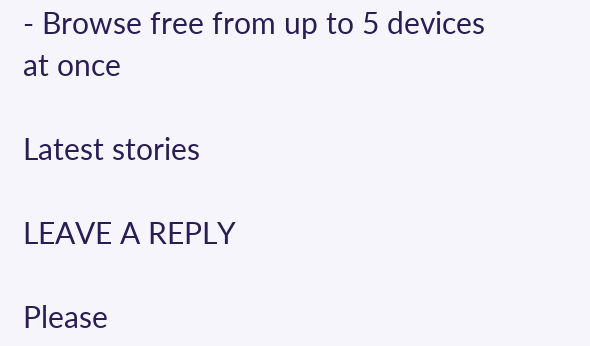- Browse free from up to 5 devices at once

Latest stories

LEAVE A REPLY

Please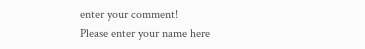enter your comment!
Please enter your name here